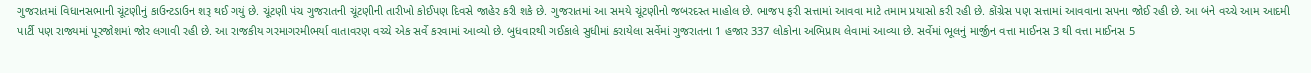ગુજરાતમાં વિધાનસભાની ચૂંટણીનું કાઉન્ટડાઉન શરૂ થઈ ગયું છે. ચૂંટણી પંચ ગુજરાતની ચૂંટણીની તારીખો કોઈપણ દિવસે જાહેર કરી શકે છે. ગુજરાતમાં આ સમયે ચૂંટણીનો જબરદસ્ત માહોલ છે. ભાજપ ફરી સત્તામાં આવવા માટે તમામ પ્રયાસો કરી રહી છે. કોંગ્રેસ પણ સત્તામાં આવવાના સપના જોઈ રહી છે. આ બંને વચ્ચે આમ આદમી પાર્ટી પણ રાજ્યમાં પૂરજોશમાં જોર લગાવી રહી છે. આ રાજકીય ગરમાગરમીભર્યા વાતાવરણ વચ્ચે એક સર્વે કરવામાં આવ્યો છે. બુધવારથી ગઈકાલે સુધીમાં કરાયેલા સર્વેમાં ગુજરાતના 1 હજાર 337 લોકોના અભિપ્રાય લેવામાં આવ્યા છે. સર્વેમાં ભૂલનું માર્જીન વત્તા માઈનસ 3 થી વત્તા માઈનસ 5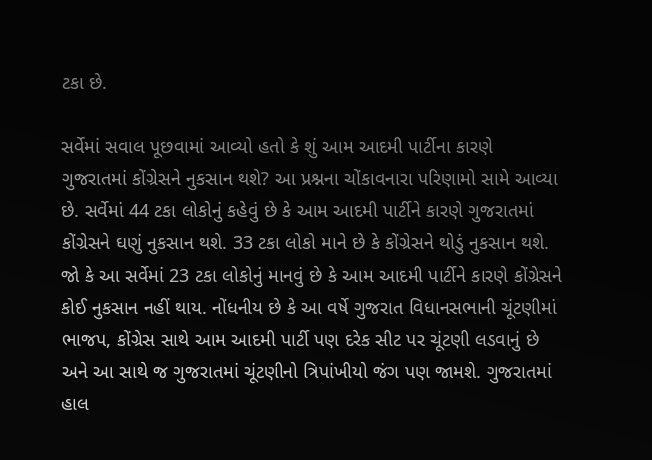ટકા છે.

સર્વેમાં સવાલ પૂછવામાં આવ્યો હતો કે શું આમ આદમી પાર્ટીના કારણે ગુજરાતમાં કોંગ્રેસને નુકસાન થશે? આ પ્રશ્નના ચોંકાવનારા પરિણામો સામે આવ્યા છે. સર્વેમાં 44 ટકા લોકોનું કહેવું છે કે આમ આદમી પાર્ટીને કારણે ગુજરાતમાં કોંગ્રેસને ઘણું નુકસાન થશે. 33 ટકા લોકો માને છે કે કોંગ્રેસને થોડું નુકસાન થશે. જો કે આ સર્વેમાં 23 ટકા લોકોનું માનવું છે કે આમ આદમી પાર્ટીને કારણે કોંગ્રેસને કોઈ નુકસાન નહીં થાય. નોંધનીય છે કે આ વર્ષે ગુજરાત વિધાનસભાની ચૂંટણીમાં ભાજપ, કોંગ્રેસ સાથે આમ આદમી પાર્ટી પણ દરેક સીટ પર ચૂંટણી લડવાનું છે અને આ સાથે જ ગુજરાતમાં ચૂંટણીનો ત્રિપાંખીયો જંગ પણ જામશે. ગુજરાતમાં હાલ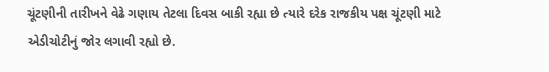ચૂંટણીની તારીખને વેઢે ગણાય તેટલા દિવસ બાકી રહ્યા છે ત્યારે દરેક રાજકીય પક્ષ ચૂંટણી માટે એડીચોટીનું જોર લગાવી રહ્યો છે.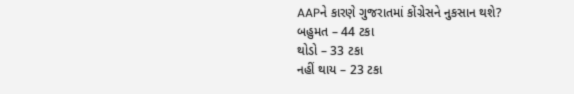AAPને કારણે ગુજરાતમાં કોંગ્રેસને નુકસાન થશે?
બહુમત – 44 ટકા
થોડો – 33 ટકા
નહીં થાય – 23 ટકા